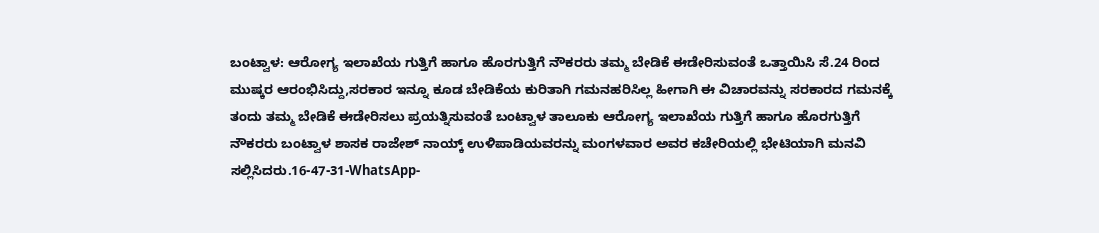ಬಂಟ್ವಾಳ: ಆರೋಗ್ಯ ಇಲಾಖೆಯ ಗುತ್ತಿಗೆ ಹಾಗೂ ಹೊರಗುತ್ತಿಗೆ ನೌಕರರು ತಮ್ಮ ಬೇಡಿಕೆ ಈಡೇರಿಸುವಂತೆ ಒತ್ತಾಯಿಸಿ ಸೆ.24 ರಿಂದ ಮುಷ್ಕರ ಆರಂಭಿಸಿದ್ದು,ಸರಕಾರ ಇನ್ನೂ ಕೂಡ ಬೇಡಿಕೆಯ ಕುರಿತಾಗಿ ಗಮನಹರಿಸಿಲ್ಲ ಹೀಗಾಗಿ ಈ ವಿಚಾರವನ್ನು ಸರಕಾರದ ಗಮನಕ್ಕೆ ತಂದು ತಮ್ಮ ಬೇಡಿಕೆ ಈಡೇರಿಸಲು ಪ್ರಯತ್ನಿಸುವಂತೆ ಬಂಟ್ವಾಳ ತಾಲೂಕು ಆರೋಗ್ಯ ಇಲಾಖೆಯ ಗುತ್ತಿಗೆ ಹಾಗೂ ಹೊರಗುತ್ತಿಗೆ ನೌಕರರು ಬಂಟ್ವಾಳ ಶಾಸಕ ರಾಜೇಶ್ ನಾಯ್ಕ್ ಉಳಿಪಾಡಿಯವರನ್ನು ಮಂಗಳವಾರ ಅವರ ಕಚೇರಿಯಲ್ಲಿ ಭೇಟಿಯಾಗಿ ಮನವಿ ಸಲ್ಲಿಸಿದರು.16-47-31-WhatsApp-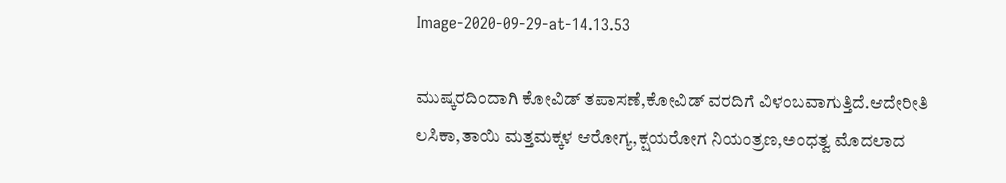Image-2020-09-29-at-14.13.53

ಮುಷ್ಕರದಿಂದಾಗಿ ಕೋವಿಡ್ ತಪಾಸಣೆ,ಕೋವಿಡ್ ವರದಿಗೆ ವಿಳಂಬವಾಗುತ್ತಿದೆ.ಆದೇರೀತಿ ಲಸಿಕಾ,ತಾಯಿ ಮತ್ತಮಕ್ಕಳ ಆರೋಗ್ಯ,ಕ್ಷಯರೋಗ ನಿಯಂತ್ರಣ,ಅಂಧತ್ವ ಮೊದಲಾದ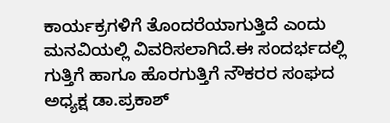ಕಾರ್ಯಕ್ರಗಳಿಗೆ ತೊಂದರೆಯಾಗುತ್ತಿದೆ ಎಂದು ಮನವಿಯಲ್ಲಿ ವಿವರಿಸಲಾಗಿದೆ.ಈ ಸಂದರ್ಭದಲ್ಲಿ ಗುತ್ತಿಗೆ ಹಾಗೂ ಹೊರಗುತ್ತಿಗೆ ನೌಕರರ ಸಂಘದ ಅಧ್ಯಕ್ಷ ಡಾ.ಪ್ರಕಾಶ್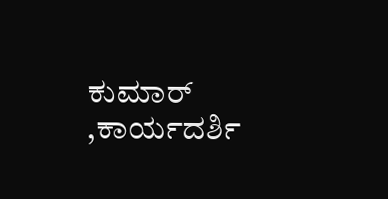ಕುಮಾರ್ ,ಕಾರ್ಯದರ್ಶಿ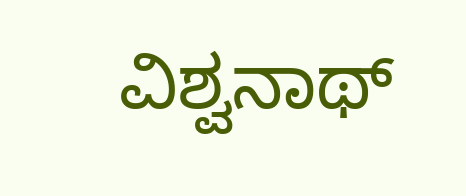ವಿಶ್ವನಾಥ್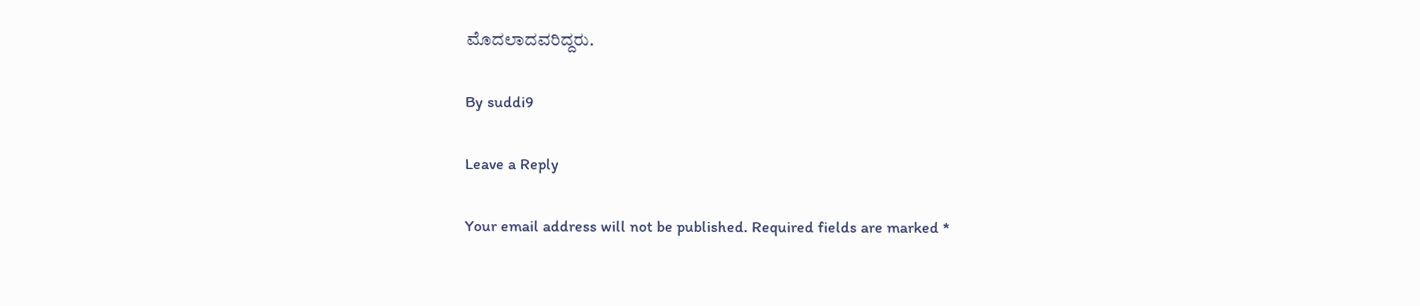ಮೊದಲಾದವರಿದ್ದರು.

By suddi9

Leave a Reply

Your email address will not be published. Required fields are marked *